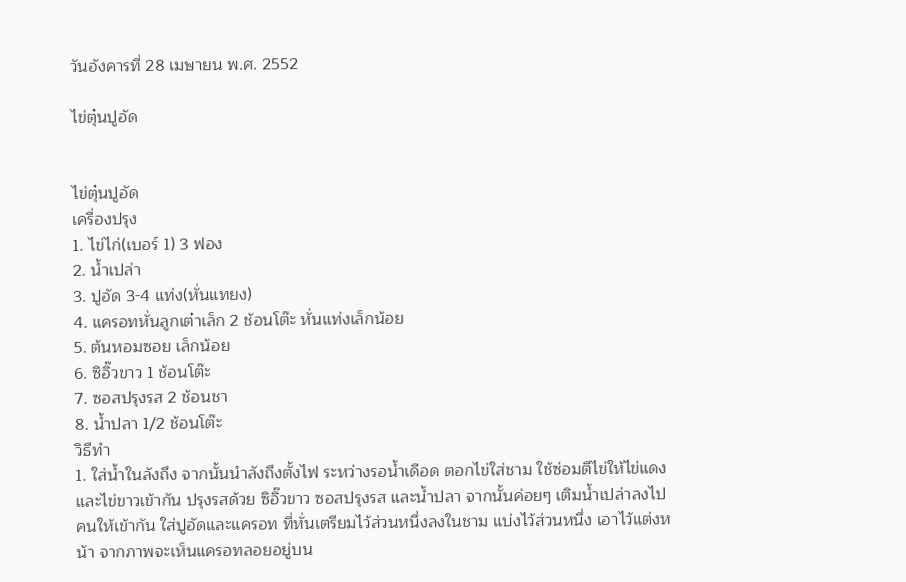วันอังคารที่ 28 เมษายน พ.ศ. 2552

ไข่ตุ๋นปูอัด


ไข่ตุ๋นปูอัด
เครื่องปรุง
1. ไข่ไก่(เบอร์ 1) 3 ฟอง
2. น้ำเปล่า
3. ปูอัด 3-4 แท่ง(หั่นแทยง)
4. แครอทหั่นลูกเต๋าเล็ก 2 ช้อนโต๊ะ หั่นแท่งเล็กน้อย
5. ต้นหอมซอย เล็กน้อย
6. ซิอิ๊วขาว 1 ช้อนโต๊ะ
7. ซอสปรุงรส 2 ช้อนชา
8. น้ำปลา 1/2 ช้อนโต๊ะ
วิธีทำ
1. ใส่น้ำในลังถึง จากนั้นนำลังถึงตั้งไฟ ระหว่างรอน้ำเดือด ตอกไข่ใส่ชาม ใช้ซ่อมตีไข่ให้ไข่แดงและไข่ขาวเข้ากัน ปรุงรสด้วย ซิอิ๊วขาว ซอสปรุงรส และน้ำปลา จากนั้นค่อยๆ เติมน้ำเปล่าลงไป คนให้เข้ากัน ใส่ปูอัดและแครอท ที่หั่นเตรียมไว้ส่วนหนึ่งลงในชาม แบ่งไว้ส่วนหนึ่ง เอาไว้แต่งหน้า จากภาพจะเห็นแครอทลอยอยู่บน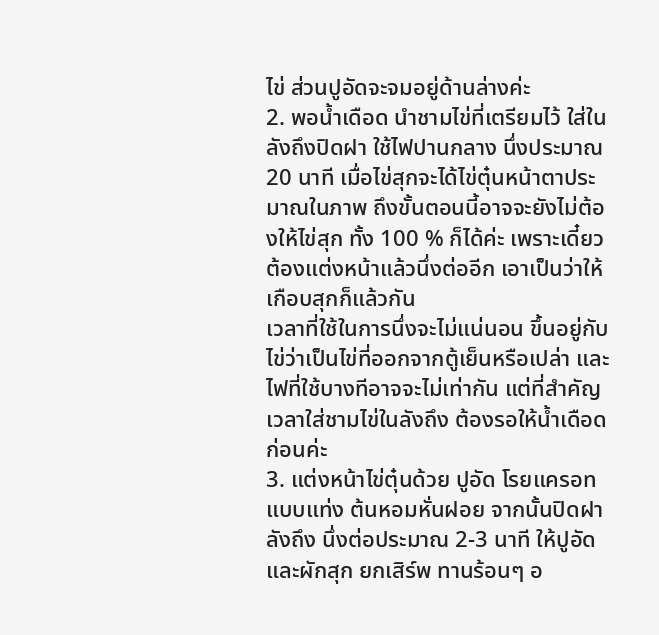ไข่ ส่วนปูอัดจะจมอยู่ด้านล่างค่ะ
2. พอน้ำเดือด นำชามไข่ที่เตรียมไว้ ใส่ในลังถึงปิดฝา ใช้ไฟปานกลาง นึ่งประมาณ 20 นาที เมื่อไข่สุกจะได้ไข่ตุ๋นหน้าตาประมาณในภาพ ถึงขั้นตอนนี้อาจจะยังไม่ต้องให้ไข่สุก ทั้ง 100 % ก็ได้ค่ะ เพราะเดี๋ยวต้องแต่งหน้าแล้วนึ่งต่ออีก เอาเป็นว่าให้เกือบสุกก็แล้วกัน
เวลาที่ใช้ในการนึ่งจะไม่แน่นอน ขึ้นอยู่กับไข่ว่าเป็นไข่ที่ออกจากตู้เย็นหรือเปล่า และไฟที่ใช้บางทีอาจจะไม่เท่ากัน แต่ที่สำคัญ เวลาใส่ชามไข่ในลังถึง ต้องรอให้น้ำเดือดก่อนค่ะ
3. แต่งหน้าไข่ตุ๋นด้วย ปูอัด โรยแครอทแบบแท่ง ต้นหอมหั่นฝอย จากนั้นปิดฝาลังถึง นึ่งต่อประมาณ 2-3 นาที ให้ปูอัดและผักสุก ยกเสิร์พ ทานร้อนๆ อ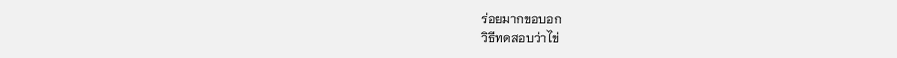ร่อยมากขอบอก
วิธีทดสอบว่าไข่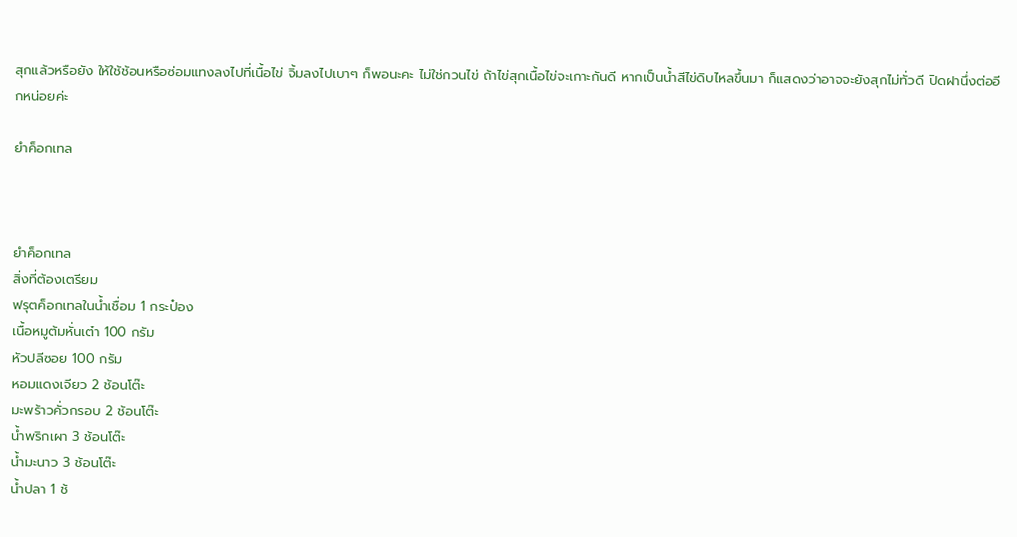สุกแล้วหรือยัง ให้ใช้ช้อนหรือซ่อมแทงลงไปที่เนื้อไข่ จิ้มลงไปเบาๆ ก็พอนะคะ ไม่ใช่กวนไข่ ถ้าไข่สุกเนื้อไข่จะเกาะกันดี หากเป็นน้ำสีไข่ดิบไหลขึ้นมา ก็แสดงว่าอาจจะยังสุกไม่ทั่วดี ปิดฝานึ่งต่ออีกหน่อยค่ะ

ยำค็อกเทล



ยำค็อกเทล
สิ่งที่ต้องเตรียม
ฟรุตค็อกเทลในน้ำเชื่อม 1 กระป๋อง
เนื้อหมูต้มหั่นเต๋า 100 กรัม
หัวปลีซอย 100 กรัม
หอมแดงเจียว 2 ช้อนโต๊ะ
มะพร้าวคั่วกรอบ 2 ช้อนโต๊ะ
น้ำพริกเผา 3 ช้อนโต๊ะ
น้ำมะนาว 3 ช้อนโต๊ะ
น้ำปลา 1 ช้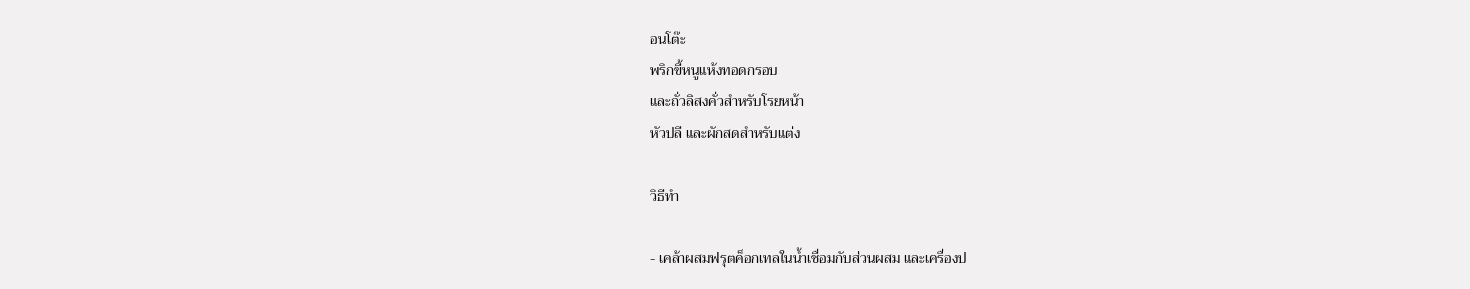อนโต๊ะ
พริกขี้หนูแห้งทอดกรอบ
และถั่วลิสงคั่วสำหรับโรยหน้า
หัวปลี และผักสดสำหรับแต่ง

วิธีทำ

- เคล้าผสมฟรุตค็อกเทลในน้ำเชื่อมกับส่วนผสม และเครื่องป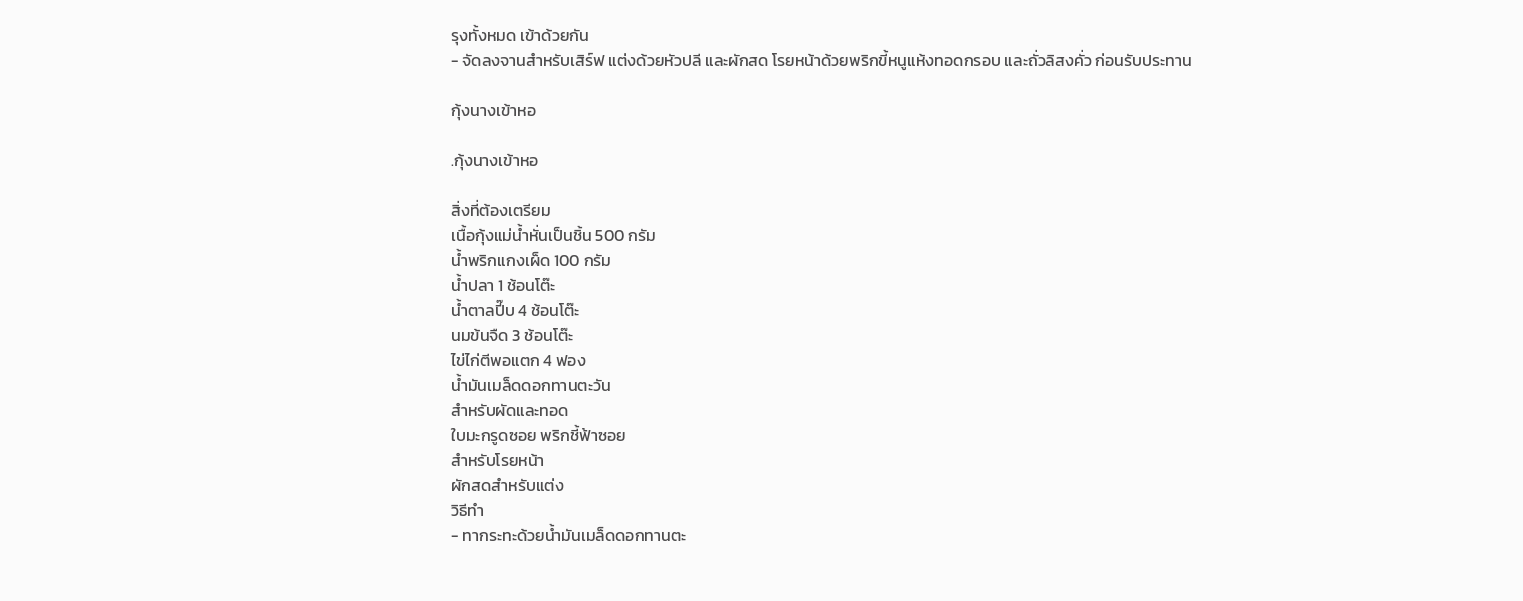รุงทั้งหมด เข้าด้วยกัน
- จัดลงจานสำหรับเสิร์ฟ แต่งด้วยหัวปลี และผักสด โรยหน้าด้วยพริกขี้หนูแห้งทอดกรอบ และถั่วลิสงคั่ว ก่อนรับประทาน

กุ้งนางเข้าหอ

.กุ้งนางเข้าหอ

สิ่งที่ต้องเตรียม
เนื้อกุ้งแม่น้ำหั่นเป็นชิ้น 500 กรัม
น้ำพริกแกงเผ็ด 100 กรัม
น้ำปลา 1 ช้อนโต๊ะ
น้ำตาลปี๊บ 4 ช้อนโต๊ะ
นมข้นจืด 3 ช้อนโต๊ะ
ไข่ไก่ตีพอแตก 4 ฟอง
น้ำมันเมล็ดดอกทานตะวัน
สำหรับผัดและทอด
ใบมะกรูดซอย พริกชี้ฟ้าซอย
สำหรับโรยหน้า
ผักสดสำหรับแต่ง
วิธีทำ
- ทากระทะด้วยน้ำมันเมล็ดดอกทานตะ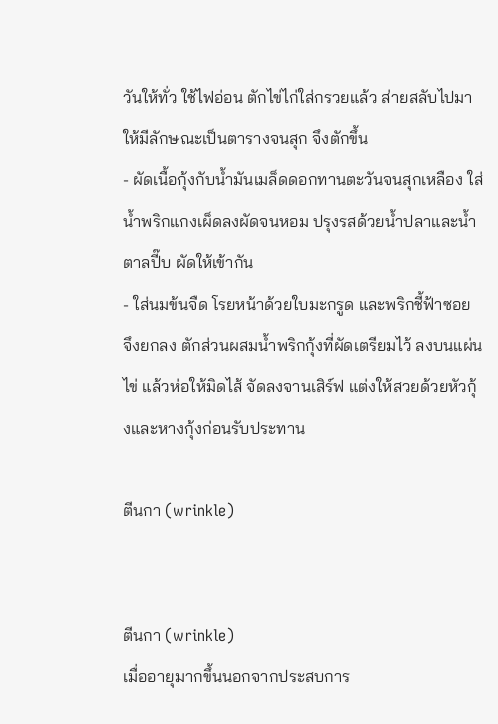วันให้ทั่ว ใช้ไฟอ่อน ตักไข่ไก่ใส่กรวยแล้ว ส่ายสลับไปมาให้มีลักษณะเป็นตารางจนสุก จึงตักขึ้น
- ผัดเนื้อกุ้งกับน้ำมันเมล็ดดอกทานตะวันจนสุกเหลือง ใส่น้ำพริกแกงเผ็ดลงผัดจนหอม ปรุงรสด้วยน้ำปลาและน้ำตาลปี๊บ ผัดให้เข้ากัน
- ใส่นมข้นจืด โรยหน้าด้วยใบมะกรูด และพริกชี้ฟ้าซอย จึงยกลง ตักส่วนผสมน้ำพริกกุ้งที่ผัดเตรียมไว้ ลงบนแผ่นไข่ แล้วห่อให้มิดไส้ จัดลงจานเสิร์ฟ แต่งให้สวยด้วยหัวกุ้งและหางกุ้งก่อนรับประทาน

ตีนกา (wrinkle)


ตีนกา (wrinkle)
เมื่ออายุมากขึ้นนอกจากประสบการ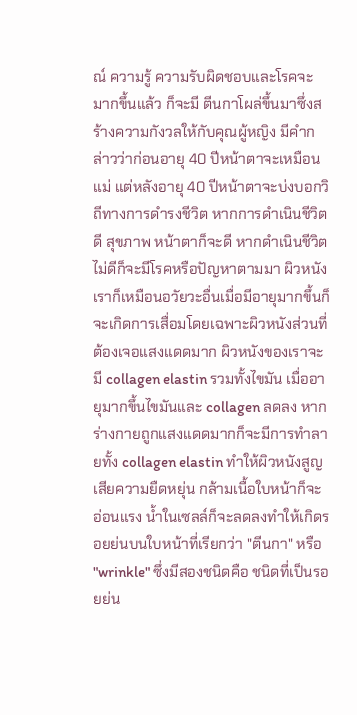ณ์ ความรู้ ความรับผิดชอบและโรคจะมากขึ้นแล้ว ก็จะมี ตีนกาโผล่ขึ้นมาซึ่งสร้างความกังวลให้กับคุณผู้หญิง มีคำกล่าวว่าก่อนอายุ 40 ปีหน้าตาจะเหมือนแม่ แต่หลังอายุ 40 ปีหน้าตาจะบ่งบอกวิถีทางการดำรงชีวิต หากการดำเนินชีวิตดี สุขภาพ หน้าตาก็จะดี หากดำเนินชีวิตไม่ดีก็จะมีโรคหรือปัญหาตามมา ผิวหนังเราก็เหมือนอวัยวะอื่นเมื่อมีอายุมากขึ้นก็จะเกิดการเสื่อมโดยเฉพาะผิวหนังส่วนที่ต้องเจอแสงแดดมาก ผิวหนังของเราจะมี collagen elastin รวมทั้งไขมัน เมื่ออายุมากขึ้นไขมันและ collagen ลดลง หากร่างกายถูกแสงแดดมากก็จะมีการทำลายทั้ง collagen elastin ทำให้ผิวหนังสูญเสียความยืดหยุ่น กล้ามเนื้อใบหน้าก็จะอ่อนแรง น้ำในเซลล์ก็จะลดลงทำให้เกิดรอยย่นบนใบหน้าที่เรียกว่า "ตีนกา" หรือ "wrinkle" ซึ่งมีสองชนิดคือ ชนิดที่เป็นรอยย่น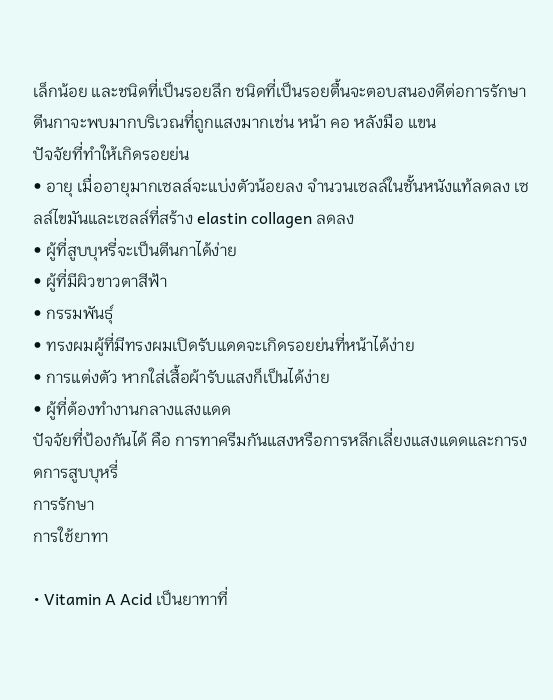เล็กน้อย และชนิดที่เป็นรอยลึก ชนิดที่เป็นรอยตื้นจะตอบสนองดีต่อการรักษา ตีนกาจะพบมากบริเวณที่ถูกแสงมากเช่น หน้า คอ หลังมือ แขน
ปัจจัยที่ทำให้เกิดรอยย่น
• อายุ เมื่ออายุมากเซลล์จะแบ่งตัวน้อยลง จำนวนเซลล์ในชั้นหนังแท้ลดลง เซลล์ไขมันและเซลล์ที่สร้าง elastin collagen ลดลง
• ผู้ที่สูบบุหรี่จะเป็นตีนกาได้ง่าย
• ผู้ที่มีผิวขาวตาสีฟ้า
• กรรมพันธุ์
• ทรงผมผู้ที่มีทรงผมเปิดรับแดดจะเกิดรอยย่นที่หน้าได้ง่าย
• การแต่งตัว หากใส่เสื้อผ้ารับแสงก็เป็นได้ง่าย
• ผู้ที่ต้องทำงานกลางแสงแดด
ปัจจัยที่ป้องกันได้ คือ การทาครีมกันแสงหรือการหลีกเลี่ยงแสงแดดและการงดการสูบบุหรี่
การรักษา
การใช้ยาทา

• Vitamin A Acid เป็นยาทาที่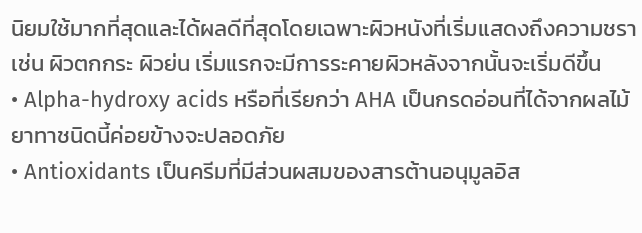นิยมใช้มากที่สุดและได้ผลดีที่สุดโดยเฉพาะผิวหนังที่เริ่มแสดงถึงความชรา เช่น ผิวตกกระ ผิวย่น เริ่มแรกจะมีการระคายผิวหลังจากนั้นจะเริ่มดีขึ้น
• Alpha-hydroxy acids หรือที่เรียกว่า AHA เป็นกรดอ่อนที่ได้จากผลไม้ยาทาชนิดนี้ค่อยข้างจะปลอดภัย
• Antioxidants เป็นครีมที่มีส่วนผสมของสารต้านอนุมูลอิส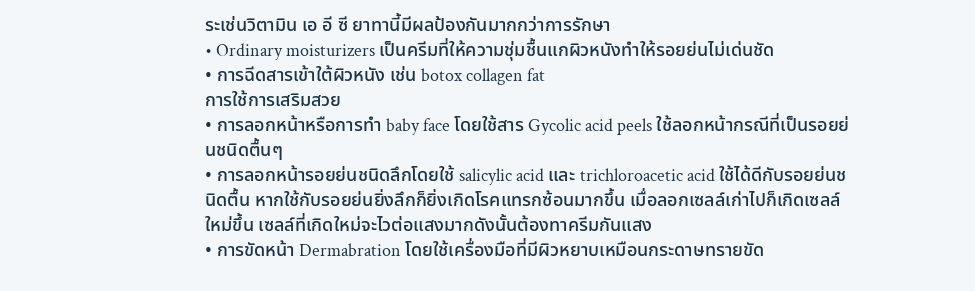ระเช่นวิตามิน เอ อี ซี ยาทานี้มีผลป้องกันมากกว่าการรักษา
• Ordinary moisturizers เป็นครีมที่ให้ความชุ่มชื้นแกผิวหนังทำให้รอยย่นไม่เด่นชัด
• การฉีดสารเข้าใต้ผิวหนัง เช่น botox collagen fat
การใช้การเสริมสวย
• การลอกหน้าหรือการทำ baby face โดยใช้สาร Gycolic acid peels ใช้ลอกหน้ากรณีที่เป็นรอยย่นชนิดตื้นๆ
• การลอกหน้ารอยย่นชนิดลึกโดยใช้ salicylic acid และ trichloroacetic acid ใช้ได้ดีกับรอยย่นชนิดตื้น หากใช้กับรอยย่นยิ่งลึกก็ยิ่งเกิดโรคแทรกซ้อนมากขึ้น เมื่อลอกเซลล์เก่าไปก็เกิดเซลล์ใหม่ขึ้น เซลล์ที่เกิดใหม่จะไวต่อแสงมากดังนั้นต้องทาครีมกันแสง
• การขัดหน้า Dermabration โดยใช้เครื่องมือที่มีผิวหยาบเหมือนกระดาษทรายขัด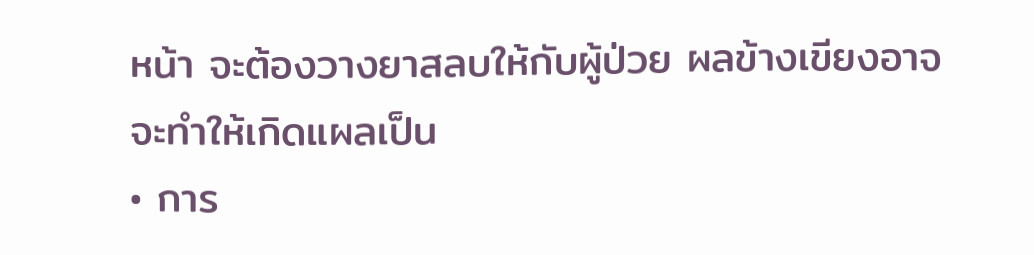หน้า จะต้องวางยาสลบให้กับผู้ป่วย ผลข้างเขียงอาจจะทำให้เกิดแผลเป็น
• การ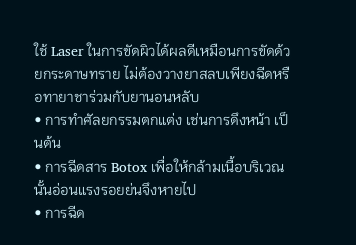ใช้ Laser ในการขัดผิวได้ผลดีเหมือนการขัดด้วยกระดาษทราย ไม่ต้องวางยาสลบเพียงฉีดหรือทายาชาร่วมกับยานอนหลับ
• การทำศัลยกรรมตกแต่ง เช่นการดึงหน้า เป็นต้น
• การฉีดสาร Botox เพื่อให้กล้ามเนื้อบริเวณนั้นอ่อนแรงรอยย่นจึงหายไป
• การฉีด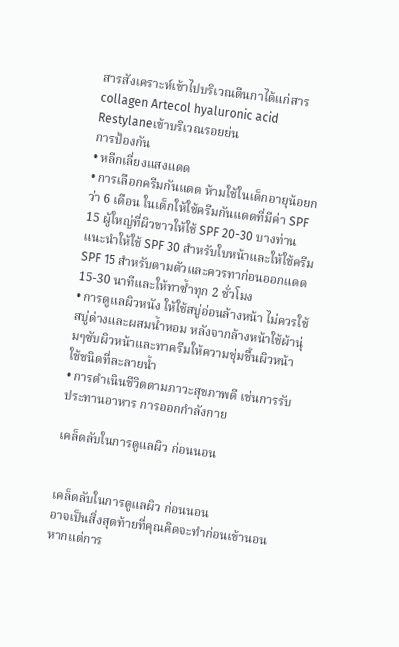สารสังเคราะห์เข้าไปบริเวณตีนกาได้แก่สาร collagen Artecol hyaluronic acid Restylaneเข้าบริเวณรอยย่น
การป้องกัน
• หลีกเลี่ยงแสงแดด
• การเลือกครีมกันแดด ห้ามใช้ในเด็กอายุน้อยกว่า 6 เดือน ในเด็กให้ใช้ครีมกันแดดที่มีค่า SPF 15 ผู้ใหญ่ที่ผิวขาวให้ใช้ SPF 20-30 บางท่านแนะนำให้ใช้ SPF 30 สำหรับใบหน้าและให้ใช้ครีม SPF 15 สำหรับตามตัวและควรทาก่อนออกแดด 15-30 นาทีและให้ทาซ้ำทุก 2 ชั่วโมง
• การดูแลผิวหนัง ให้ใช้สบู่อ่อนล้างหน้า ไม่ควรใช้สบู่ด่างและผสมน้ำหอม หลังจากล้างหน้าใช้ผ้านุ่มๆซับผิวหน้าและทาครีมให้ความชุ่มชื้นผิวหน้าใช้ชนิดที่ละลายน้ำ
• การดำเนินชีวิตตามภาวะสุขภาพดี เช่นการรับประทานอาหาร การออกกำลังกาย

เคล็ดลับในการดูแลผิว ก่อนนอน


เคล็ดลับในการดูแลผิว ก่อนนอน
อาจเป็นสิ่งสุดท้ายที่คุณคิดจะทำก่อนเข้านอน หากแต่การ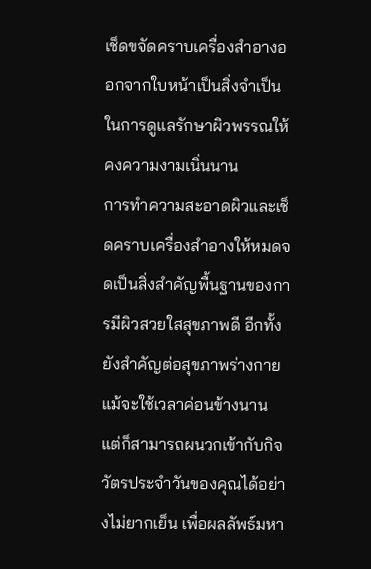เช็ดขจัดคราบเครื่องสำอางออกจากใบหน้าเป็นสิ่งจำเป็นในการดูแลรักษาผิวพรรณให้คงความงามเนิ่นนาน
การทำความสะอาดผิวและเช็ดคราบเครื่องสำอางให้หมดจดเป็นสิ่งสำคัญพื้นฐานของการมีผิวสวยใสสุขภาพดี อีกทั้งยังสำคัญต่อสุขภาพร่างกายแม้จะใช้เวลาค่อนข้างนาน แต่ก็สามารถผนวกเข้ากับกิจวัตรประจำวันของคุณได้อย่างไม่ยากเย็น เพื่อผลลัพธ์มหา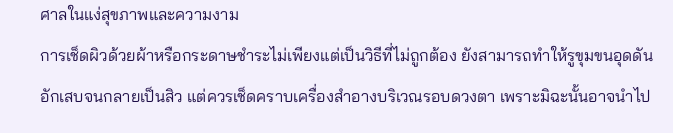ศาลในแง่สุขภาพและความงาม
การเช็ดผิวด้วยผ้าหรือกระดาษชำระไม่เพียงแต่เป็นวิธีที่ไม่ถูกต้อง ยังสามารถทำให้รูขุมขนอุดดัน อักเสบจนกลายเป็นสิว แต่ควรเช็ดคราบเครื่องสำอางบริเวณรอบดวงตา เพราะมิฉะนั้นอาจนำไป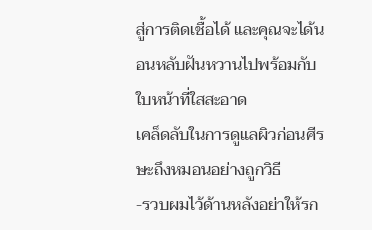สู่การติดเชื้อได้ และคุณจะได้นอนหลับฝันหวานไปพร้อมกับใบหน้าที่ใสสะอาด
เคล็ดลับในการดูแลผิวก่อนศีรษะถึงหมอนอย่างถูกวิธี
-รวบผมไว้ด้านหลังอย่าให้รก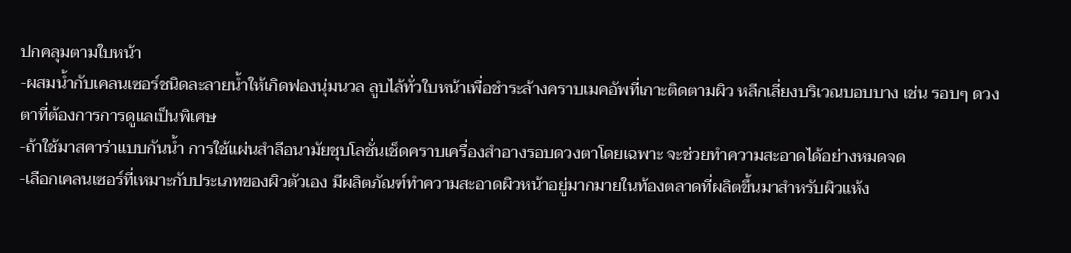ปกคลุมตามใบหน้า
-ผสมน้ำกับเคลนเซอร์ชนิดละลายน้ำให้เกิดฟองนุ่มนวล ลูบไล้ทั่วใบหน้าเพื่อชำระล้างคราบเมคอัพที่เกาะติดตามผิว หลีกเลี่ยงบริเวณบอบบาง เช่น รอบๆ ดวงตาที่ต้องการการดูแลเป็นพิเศษ
-ถ้าใช้มาสคาร่าแบบกันน้ำ การใช้แผ่นสำลีอนามัยชุบโลชั่นเช็ดคราบเครื่องสำอางรอบดวงตาโดยเฉพาะ จะช่วยทำความสะอาดได้อย่างหมดจด
-เลือกเคลนเซอร์ที่เหมาะกับประเภทของผิวตัวเอง มีผลิตภัณฑ์ทำความสะอาดผิวหน้าอยู่มากมายในท้องตลาดที่ผลิตขึ้นมาสำหรับผิวแห้ง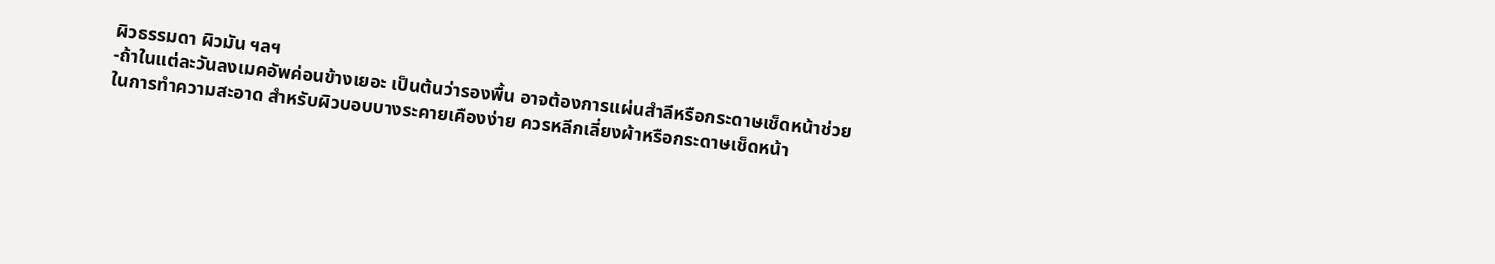ผิวธรรมดา ผิวมัน ฯลฯ
-ถ้าในแต่ละวันลงเมคอัพค่อนข้างเยอะ เป็นต้นว่ารองพื้น อาจต้องการแผ่นสำลีหรือกระดาษเช็ดหน้าช่วยในการทำความสะอาด สำหรับผิวบอบบางระคายเคืองง่าย ควรหลีกเลี่ยงผ้าหรือกระดาษเช็ดหน้า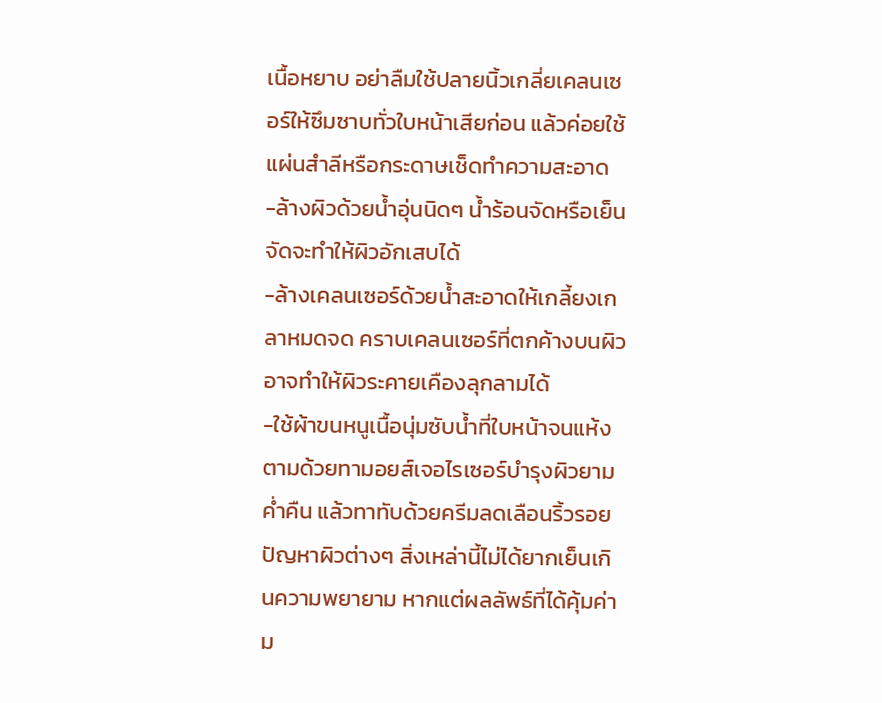เนื้อหยาบ อย่าลืมใช้ปลายนิ้วเกลี่ยเคลนเซอร์ให้ซึมซาบทั่วใบหน้าเสียก่อน แล้วค่อยใช้แผ่นสำลีหรือกระดาษเช็ดทำความสะอาด
-ล้างผิวด้วยน้ำอุ่นนิดๆ น้ำร้อนจัดหรือเย็นจัดจะทำให้ผิวอักเสบได้
-ล้างเคลนเซอร์ด้วยน้ำสะอาดให้เกลี้ยงเกลาหมดจด คราบเคลนเซอร์ที่ตกค้างบนผิวอาจทำให้ผิวระคายเคืองลุกลามได้
-ใช้ผ้าขนหนูเนื้อนุ่มซับน้ำที่ใบหน้าจนแห้ง ตามด้วยทามอยส์เจอไรเซอร์บำรุงผิวยามค่ำคืน แล้วทาทับด้วยครีมลดเลือนริ้วรอย
ปัญหาผิวต่างๆ สิ่งเหล่านี้ไม่ได้ยากเย็นเกินความพยายาม หากแต่ผลลัพธ์ที่ได้คุ้มค่าม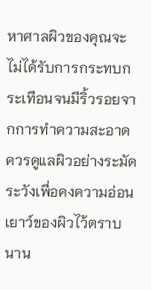หาศาลผิวของคุณจะไม่ได้รับการกระทบกระเทือนจนมีริ้วรอยจากการทำความสะอาด ควรดูแลผิวอย่างระมัดระวังเพื่อคงความอ่อนเยาว์ของผิวไว้ตราบนาน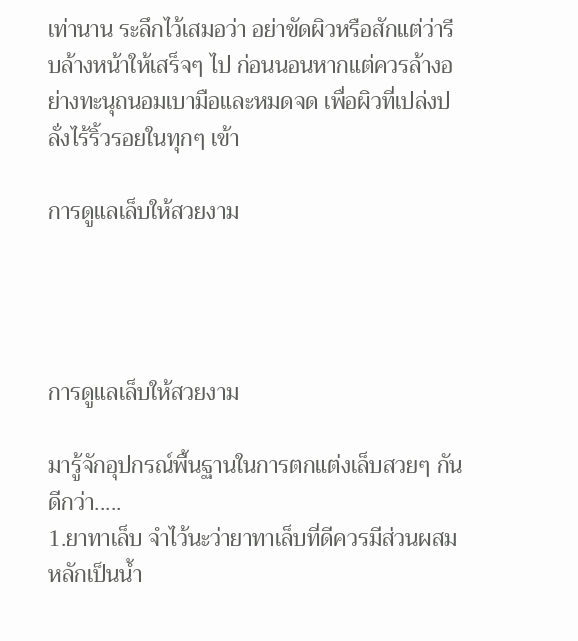เท่านาน ระลึกไว้เสมอว่า อย่าขัดผิวหรือสักแต่ว่ารีบล้างหน้าให้เสร็จๆ ไป ก่อนนอนหากแต่ควรล้างอย่างทะนุถนอมเบามือและหมดจด เพื่อผิวที่เปล่งปลั่งไร้ริ้วรอยในทุกๆ เข้า

การดูแลเล็บให้สวยงาม




การดูแลเล็บให้สวยงาม

มารู้จักอุปกรณ์พื้นฐานในการตกแต่งเล็บสวยๆ กันดีกว่า.....
1.ยาทาเล็บ จำไว้นะว่ายาทาเล็บที่ดีควรมีส่วนผสมหลักเป็นน้ำ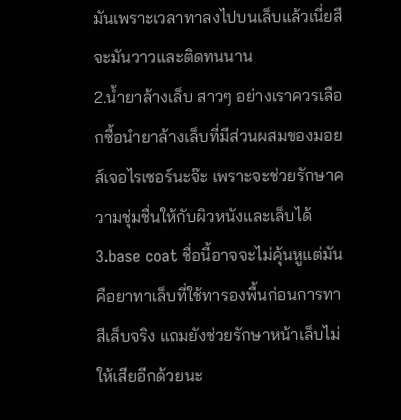มันเพราะเวลาทาลงไปบนเล็บแล้วเนี่ยสีจะมันวาวและติดทนนาน
2.น้ำยาล้างเล็บ สาวๆ อย่างเราควรเลือกซื้อนำยาล้างเล็บที่มีส่วนผสมของมอยส์เจอไรเซอร์นะจ๊ะ เพราะจะช่วยรักษาความชุ่มชื่นให้กับผิวหนังและเล็บได้3.base coat ชื่อนี้อาจจะไม่คุ้นหูแต่มันคือยาทาเล็บที่ใช้ทารองพื้นก่อนการทาสีเล็บจริง แถมยังช่วยรักษาหน้าเล็บไม่ให้เสียอีกด้วยนะ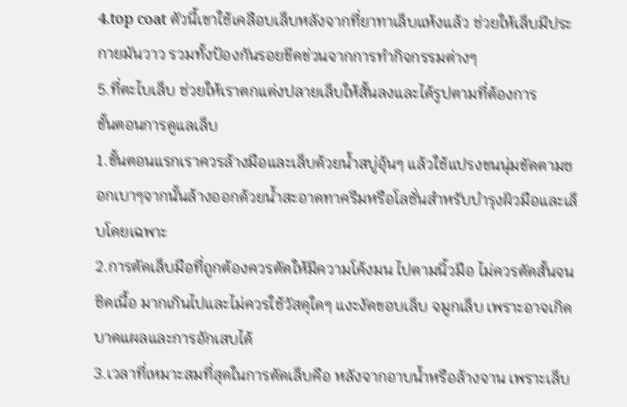4.top coat ตัวนี้เขาใช้เคลือบเล็บหลังจากที่ยาทาเล็บแห้งแล้ว ช่วยให้เล็บมีประกายมันวาว รวมทั้งป้องกันรอยขีดข่วนจากการทำกิจกรรมต่างๆ
5.ที่ตะไบเล็บ ช่วยให้เราตกแต่งปลายเล็บให้สั้นลงและได้รูปตามที่ต้องการ
ขั้นตอนการดูแลเล็บ
1.ขั้นตอนแรกเราควรล้างมือและเล็บด้วยน้ำสบู่อุ้นๆ แล้วใช้แปรงขนนุ่มขัดตามซอกเบาๆจากนั้นล้างออกด้วยน้ำสะอาดทาครีมหรือโลชั่นสำหรับบำรุงผิวมือและเล็บโดยเฉพาะ
2.การตัดเล็บมือที่ถูกต้องควรตัดให้มีความโค้งมน ไปตามนิ้วมือ ไม่ควรตัดสั้นจนชิดเนื้อ มากเกินไปและไม่ควรใช้วัสดุใดๆ แงะงัดขอบเล็บ จมูกเล็บ เพราะอาจเกิดบาดแผลและการอักเสบได้
3.เวลาที่เหมาะสมที่สุดในการตัดเล็บคือ หลังจากอาบน้ำหรือล้างจาน เพราะเล็บ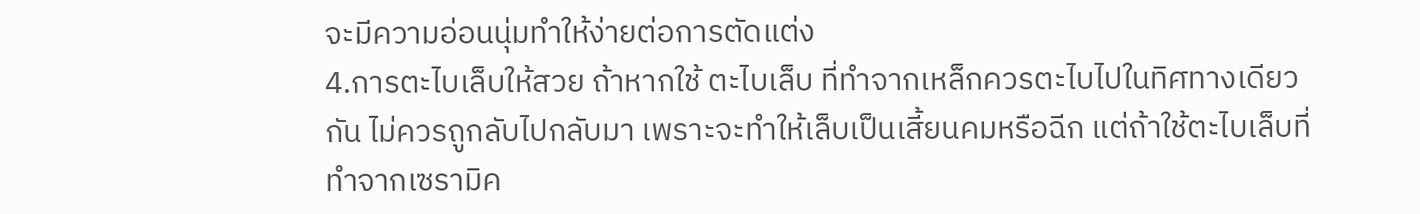จะมีความอ่อนนุ่มทำให้ง่ายต่อการตัดแต่ง
4.การตะไบเล็บให้สวย ถ้าหากใช้ ตะไบเล็บ ที่ทำจากเหล็กควรตะไบไปในทิศทางเดียวกัน ไม่ควรถูกลับไปกลับมา เพราะจะทำให้เล็บเป็นเสี้ยนคมหรือฉีก แต่ถ้าใช้ตะไบเล็บที่ทำจากเซรามิค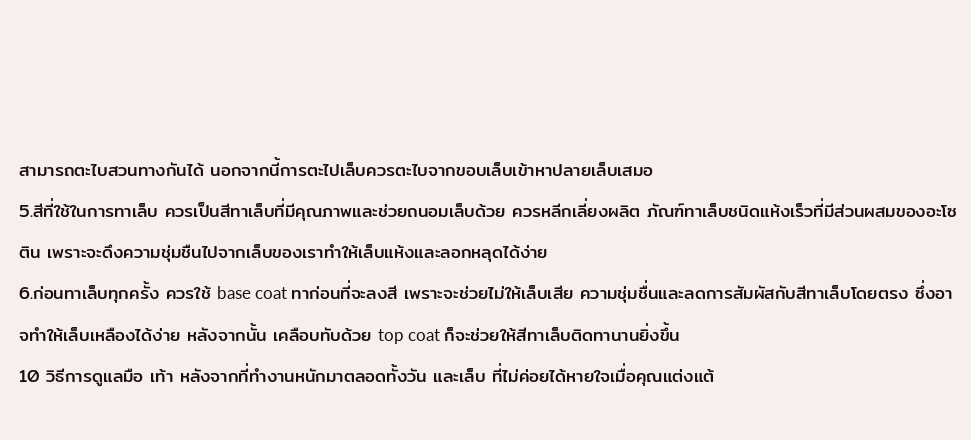สามารถตะไบสวนทางกันได้ นอกจากนี้การตะไปเล็บควรตะไบจากขอบเล็บเข้าหาปลายเล็บเสมอ
5.สีที่ใช้ในการทาเล็บ ควรเป็นสีทาเล็บที่มีคุณภาพและช่วยถนอมเล็บด้วย ควรหลีกเลี่ยงผลิต ภัณฑ์ทาเล็บชนิดแห้งเร็วที่มีส่วนผสมของอะโซติน เพราะจะดึงความชุ่มชืนไปจากเล็บของเราทำให้เล็บแห้งและลอกหลุดได้ง่าย
6.ก่อนทาเล็บทุกครั้ง ควรใช้ base coat ทาก่อนที่จะลงสี เพราะจะช่วยไม่ให้เล็บเสีย ความชุ่มชื่นและลดการสัมผัสกับสีทาเล็บโดยตรง ซึ่งอาจทำให้เล็บเหลืองได้ง่าย หลังจากนั้น เคลือบทับด้วย top coat ก็จะช่วยให้สีทาเล็บติดทานานยิ่งขึ้น
10 วิธีการดูแลมือ เท้า หลังจากที่ทำงานหนักมาตลอดทั้งวัน และเล็บ ที่ไม่ค่อยได้หายใจเมื่อคุณแต่งแต้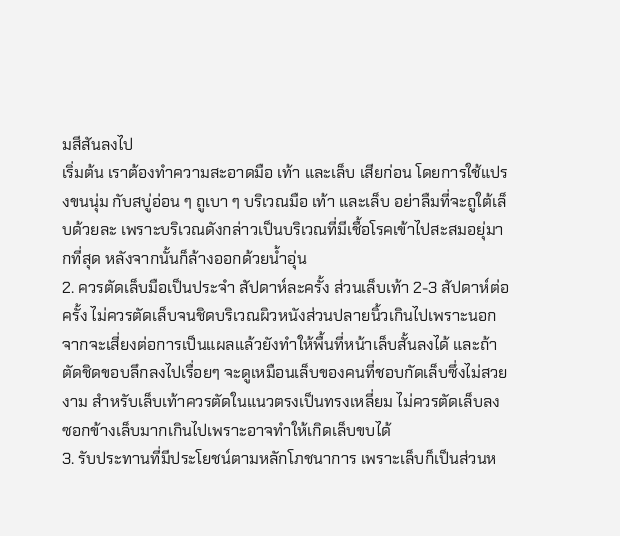มสีสันลงไป
เริ่มต้น เราต้องทำความสะอาดมือ เท้า และเล็บ เสียก่อน โดยการใช้แปรงขนนุ่ม กับสบู่อ่อน ๆ ถูเบา ๆ บริเวณมือ เท้า และเล็บ อย่าลืมที่จะถูใต้เล็บด้วยละ เพราะบริเวณดังกล่าวเป็นบริเวณที่มีเชื้อโรคเข้าไปสะสมอยุ่มากที่สุด หลังจากนั้นก็ล้างออกด้วยน้ำอุ่น
2. ควรตัดเล็บมือเป็นประจำ สัปดาห์ละครั้ง ส่วนเล็บเท้า 2-3 สัปดาห์ต่อครั้ง ไม่ควรตัดเล็บจนชิดบริเวณผิวหนังส่วนปลายนิ้วเกินไปเพราะนอกจากจะเสี่ยงต่อการเป็นแผลแล้วยังทำให้พื้นที่หน้าเล็บสั้นลงได้ และถ้าตัดชิดขอบลึกลงไปเรื่อยๆ จะดูเหมือนเล็บของคนที่ชอบกัดเล็บซึ่งไม่สวยงาม สำหรับเล็บเท้าควรตัดในแนวตรงเป็นทรงเหลี่ยม ไม่ควรตัดเล็บลงซอกข้างเล็บมากเกินไปเพราะอาจทำให้เกิดเล็บขบได้
3. รับประทานที่มีประโยชน์ตามหลักโภชนาการ เพราะเล็บก็เป็นส่วนห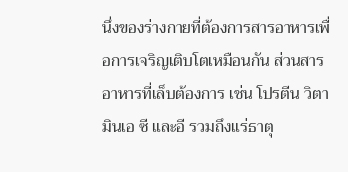นึ่งของร่างกายที่ต้องการสารอาหารเพื่อการเจริญเติบโตเหมือนกัน ส่วนสารอาหารที่เล็บต้องการ เช่น โปรตีน วิตามินเอ ซี และอี รวมถึงแร่ธาตุ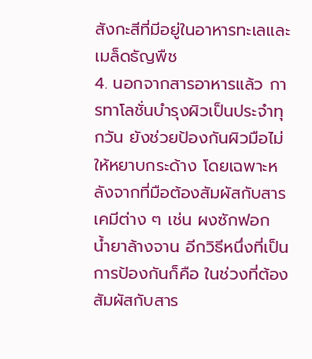สังกะสีที่มีอยู่ในอาหารทะเลและเมล็ดธัญพืช
4. นอกจากสารอาหารแล้ว การทาโลชั่นบำรุงผิวเป็นประจำทุกวัน ยังช่วยป้องกันผิวมือไม่ให้หยาบกระด้าง โดยเฉพาะหลังจากที่มือต้องสัมผัสกับสารเคมีต่าง ๆ เช่น ผงซักฟอก น้ำยาล้างจาน อีกวิธีหนึ่งที่เป็นการป้องกันก็คือ ในช่วงที่ต้องสัมผัสกับสาร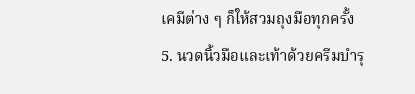เคมีต่าง ๆ ก็ให้สวมถุงมือทุกครั้ง
5. นวดนิ้วมือและเท้าด้วยครีมบำรุ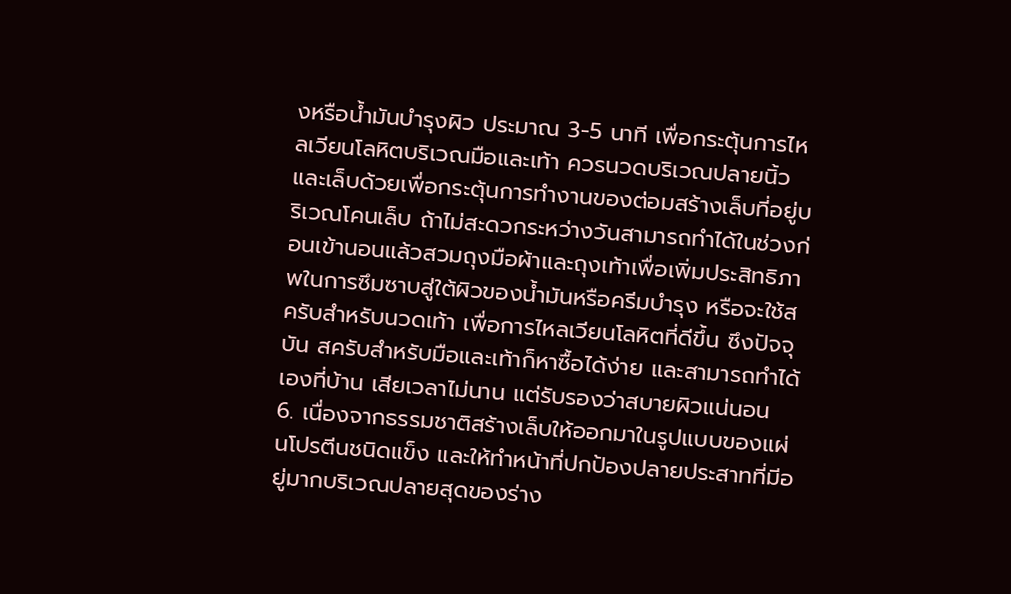งหรือน้ำมันบำรุงผิว ประมาณ 3-5 นาที เพื่อกระตุ้นการไหลเวียนโลหิตบริเวณมือและเท้า ควรนวดบริเวณปลายนิ้วและเล็บด้วยเพื่อกระตุ้นการทำงานของต่อมสร้างเล็บที่อยู่บริเวณโคนเล็บ ถ้าไม่สะดวกระหว่างวันสามารถทำได้ในช่วงก่อนเข้านอนแล้วสวมถุงมือผ้าและถุงเท้าเพื่อเพิ่มประสิทธิภาพในการซึมซาบสู่ใต้ผิวของน้ำมันหรือครีมบำรุง หรือจะใช้สครับสำหรับนวดเท้า เพื่อการไหลเวียนโลหิตที่ดีขึ้น ซึงปัจจุบัน สครับสำหรับมือและเท้าก็หาซื้อได้ง่าย และสามารถทำได้เองที่บ้าน เสียเวลาไม่นาน แต่รับรองว่าสบายผิวแน่นอน
6. เนื่องจากธรรมชาติสร้างเล็บให้ออกมาในรูปแบบของแผ่นโปรตีนชนิดแข็ง และให้ทำหน้าที่ปกป้องปลายประสาทที่มีอยู่มากบริเวณปลายสุดของร่าง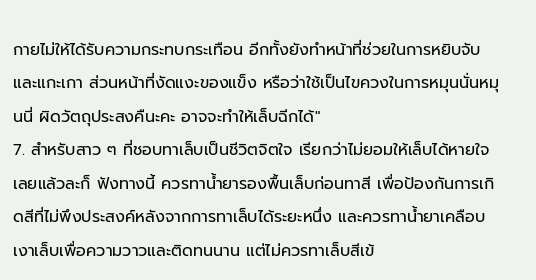กายไม่ให้ได้รับความกระทบกระเทือน อีกทั้งยังทำหน้าที่ช่วยในการหยิบจับ และแกะเกา ส่วนหน้าที่งัดแงะของแข็ง หรือว่าใช้เป็นไขควงในการหมุนนั่นหมุนนี่ ผิดวัตถุประสงคืนะคะ อาจจะทำให้เล็บฉีกได้"
7. สำหรับสาว ๆ ที่ชอบทาเล็บเป็นชีวิตจิตใจ เรียกว่าไม่ยอมให้เล็บได้หายใจเลยแล้วละก็ ฟังทางนี้ ควรทาน้ำยารองพื้นเล็บก่อนทาสี เพื่อป้องกันการเกิดสีที่ไม่พึงประสงค์หลังจากการทาเล็บได้ระยะหนึ่ง และควรทาน้ำยาเคลือบเงาเล็บเพื่อความวาวและติดทนนาน แต่ไม่ควรทาเล็บสีเข้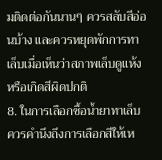มติดต่อกันนานๆ ควรสลับสีอ่อนบ้าง และควรหยุดพักการทาเล็บเมื่อเห็นว่าสภาพเล็บดูแห้งหรือเกิดสีผิดปกติ
8. ในการเลือกซื้อน้ำยาทาเล็บ ควรคำนึงถึงการเลือกสีให้เห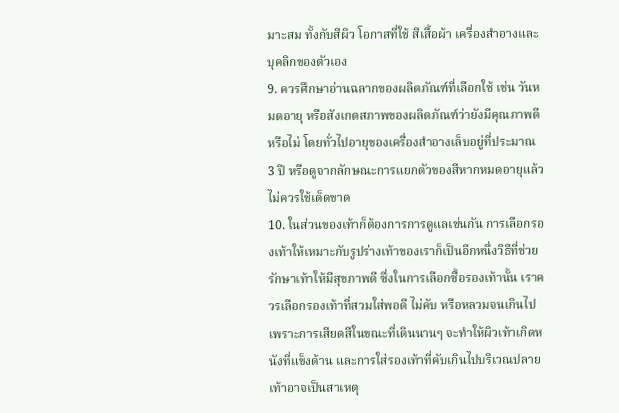มาะสม ทั้งกับสีผิว โอกาสที่ใช้ สีเสื้อผ้า เครื่องสำอางและบุคลิกของตัวเอง
9. ควรศึกษาอ่านฉลากของผลิตภัณฑ์ที่เลือกใช้ เช่น วันหมดอายุ หรือสังเกตสภาพของผลิตภัณฑ์ว่ายังมีคุณภาพดีหรือไม่ โดยทั่วไปอายุของเครื่องสำอางเล็บอยู่ที่ประมาณ 3 ปี หรือดูจากลักษณะการแยกตัวของสีหากหมดอายุแล้วไม่ควรใช้เด็ดขาด
10. ในส่วนของเท้าก็ต้องการการดูแลเช่นกัน การเลือกรองเท้าให้เหมาะกับรูปร่างเท้าของเราก็เป็นอีกหนึ่งวิธีที่ช่วยรักษาเท้าให้มีสุขภาพดี ซึ่งในการเลือกซื้อรองเท้านั้น เราควรเลือกรองเท้าที่สวมใส่พอดี ไม่คับ หรือหลวมจนเกินไป เพราะการเสียดสีในขณะที่เดินนานๆ จะทำให้ผิวเท้าเกิดหนังที่แข็งด้าน และการใส่รองเท้าที่คับเกินไปบริเวณปลายเท้าอาจเป็นสาเหตุ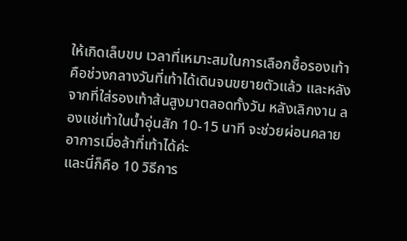ให้เกิดเล็บขบ เวลาที่เหมาะสมในการเลือกซื้อรองเท้าคือช่วงกลางวันที่เท้าได้เดินจนขยายตัวแล้ว และหลังจากที่ใส่รองเท้าส้นสูงมาตลอดทั้งวัน หลังเลิกงาน ลองแช่เท้าในน้ำอุ่นสัก 10-15 นาที จะช่วยผ่อนคลายอาการเมื่อล้าที่เท้าได้ค่ะ
และนี่ก็คือ 10 วิธีการ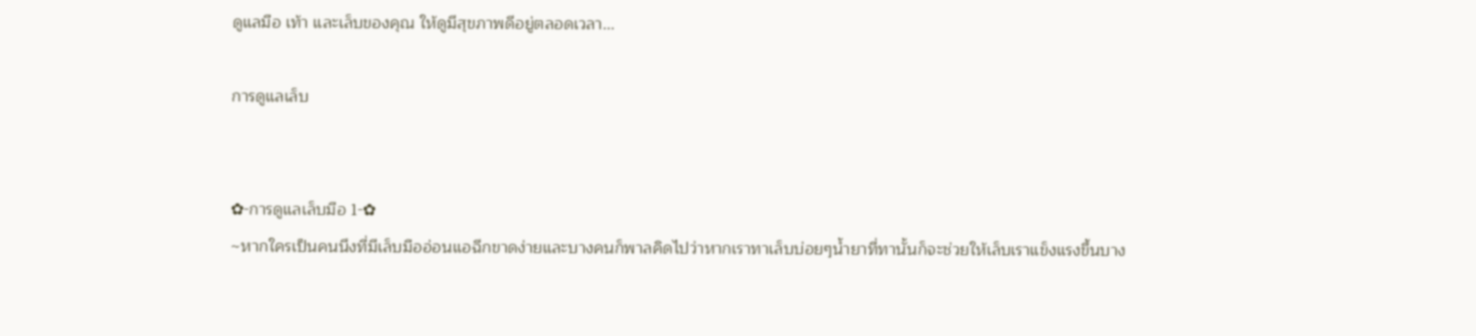ดูแลมือ เท้า และเล็บของคุณ ให้ดูมีสุขภาพดีอยู่ตลอดเวลา...

การดูแลเล็บ


✿-การดูแลเล็บมือ 1-✿
~หากใครเป็นคนนึงที่มีเล็บมืออ่อนแอฉีกขาดง่ายและบางคนก็พาลคิดไปว่าหากเราทาเล็บบ่อยๆน้ำยาที่ทานั้นก็จะช่วยให้เล็บเราแข็งแรงขึ้นบาง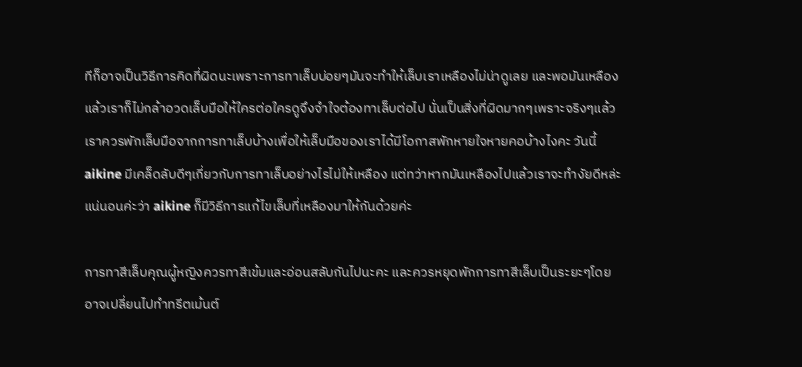ทีก็อาจเป็นวิธีการคิดที่ผิดนะเพราะการทาเล็บบ่อยๆมันจะทำให้เล็บเราเหลืองไม่น่าดูเลย และพอมันเหลืองแล้วเราก็ไม่กล้าอวดเล็บมือให้ใครต่อใครดูจึงจำใจต้องทาเล็บต่อไป นั่นเป็นสิ่งที่ผิดมากๆเพราะจริงๆแล้วเราควรพักเล็บมือจากการทาเล็บบ้างเพื่อให้เล็บมือของเราได้มีโอกาสพักหายใจหายคอบ้างไงคะ วันนี้ aikine มีเคล็ดลับดีๆเกี่ยวกับการทาเล็บอย่างไรไม่ให้เหลือง แต่ทว่าหากมันเหลืองไปแล้วเราจะทำงัยดีหล่ะ แน่นอนค่ะว่า aikine ก็มีวิธีการแก้ไขเล็บที่เหลืองมาให้กันด้วยค่ะ

การทาสีเล็บคุณผู้หญิงควรทาสีเข้มและอ่อนสลับกันไปนะคะ และควรหยุดพักการทาสีเล็บเป็นระยะๆโดยอาจเปลี่ยนไปทำทรีตเม้นต์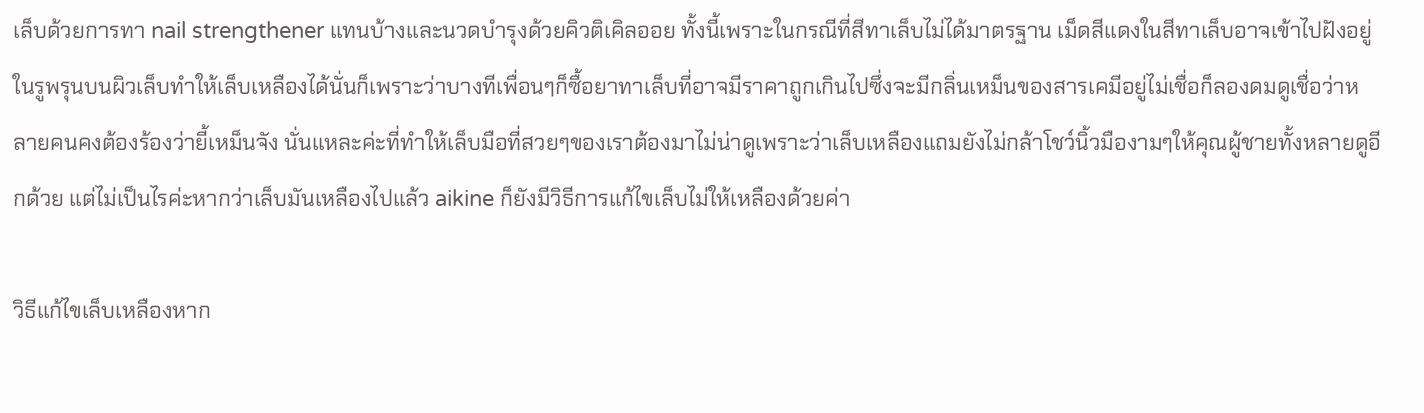เล็บด้วยการทา nail strengthener แทนบ้างและนวดบำรุงด้วยคิวติเคิลออย ทั้งนี้เพราะในกรณีที่สีทาเล็บไม่ได้มาตรฐาน เม็ดสีแดงในสีทาเล็บอาจเข้าไปฝังอยู่ในรูพรุนบนผิวเล็บทำให้เล็บเหลืองได้นั่นก็เพราะว่าบางทีเพื่อนๆก็ซื้อยาทาเล็บที่อาจมีราคาถูกเกินไปซึ่งจะมีกลิ่นเหม็นของสารเคมีอยู่ไม่เชื่อก็ลองดมดูเชื่อว่าหลายคนคงต้องร้องว่ายี้เหม็นจัง นั่นแหละค่ะที่ทำให้เล็บมือที่สวยๆของเราต้องมาไม่น่าดูเพราะว่าเล็บเหลืองแถมยังไม่กล้าโชว์นิ้วมืองามๆให้คุณผู้ชายทั้งหลายดูอีกด้วย แต่ไม่เป็นไรค่ะหากว่าเล็บมันเหลืองไปแล้ว aikine ก็ยังมีวิธีการแก้ไขเล็บไม่ให้เหลืองด้วยค่า

วิธีแก้ไขเล็บเหลืองหาก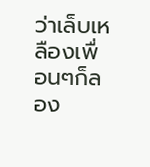ว่าเล็บเหลืองเพื่อนๆก็ลอง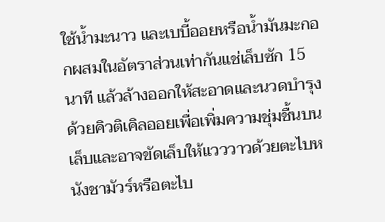ใช้น้ำมะนาว และเบบี้ออยหรือน้ำมันมะกอกผสมในอัตราส่วนเท่ากันแช่เล็บซัก 15 นาที แล้วล้างออกให้สะอาดและนวดบำรุงด้วยคิวติเคิลออยเพื่อเพิ่มความชุ่มชื้นบนเล็บและอาจขัดเล็บให้แวววาวด้วยตะไบหนังชามัวร์หรือตะไบ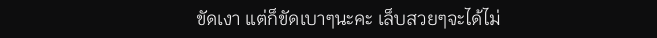ขัดเงา แต่ก็ขัดเบาๆนะคะ เล็บสวยๆจะได้ไม่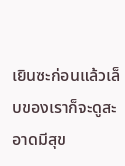เยินซะก่อนแล้วเล็บของเราก็จะดูสะอาดมีสุข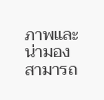ภาพและน่ามอง สามารถ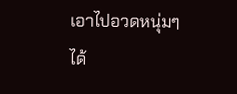เอาไปอวดหนุ่มๆได้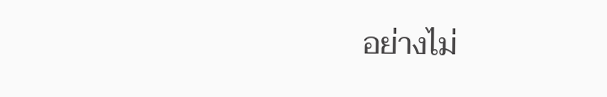อย่างไม่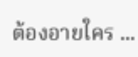ต้องอายใคร ...